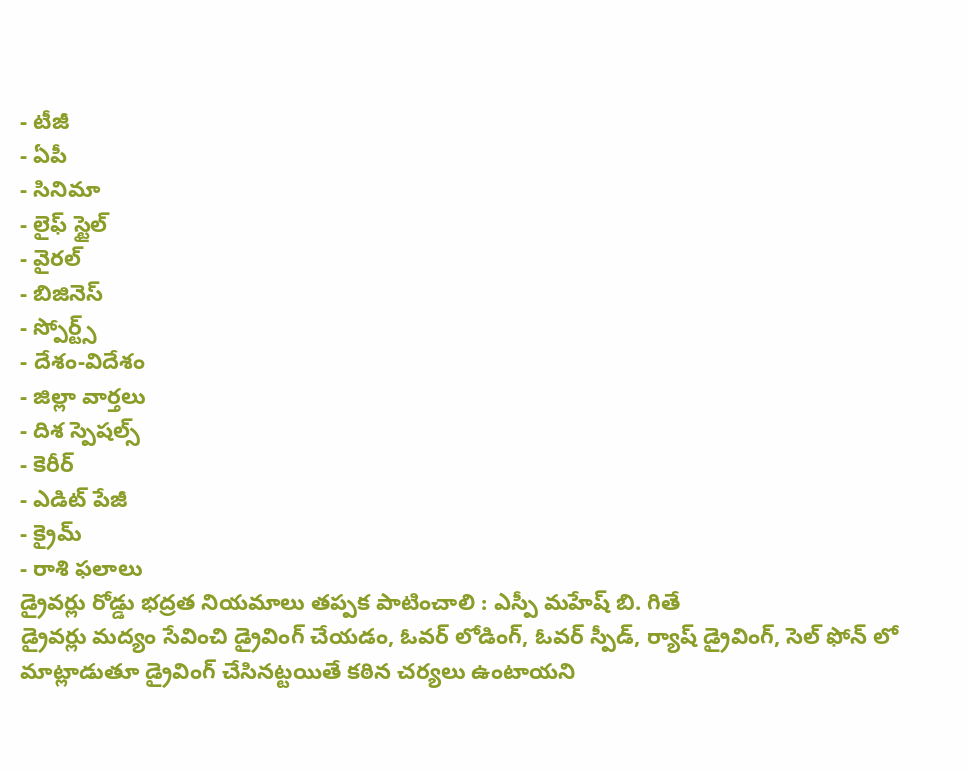- టీజీ
- ఏపీ
- సినిమా
- లైఫ్ స్టైల్
- వైరల్
- బిజినెస్
- స్పోర్ట్స్
- దేశం-విదేశం
- జిల్లా వార్తలు
- దిశ స్పెషల్స్
- కెరీర్
- ఎడిట్ పేజీ
- క్రైమ్
- రాశి ఫలాలు
డ్రైవర్లు రోడ్డు భద్రత నియమాలు తప్పక పాటించాలి : ఎస్పీ మహేష్ బి. గితే
డ్రైవర్లు మద్యం సేవించి డ్రైవింగ్ చేయడం, ఓవర్ లోడింగ్, ఓవర్ స్పీడ్, ర్యాష్ డ్రైవింగ్, సెల్ ఫోన్ లో మాట్లాడుతూ డ్రైవింగ్ చేసినట్టయితే కఠిన చర్యలు ఉంటాయని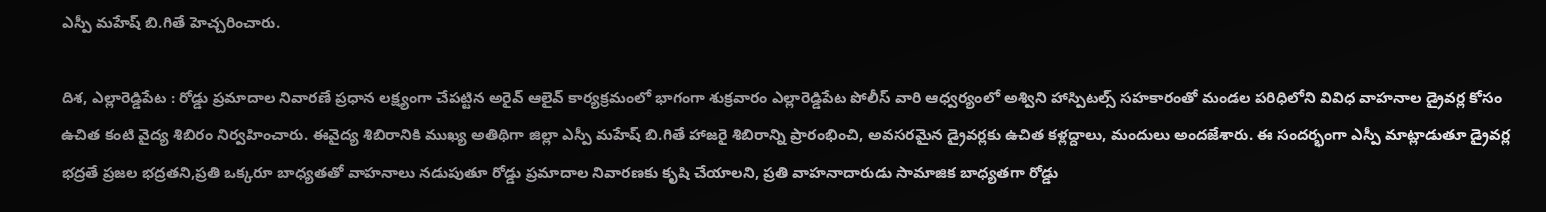ఎస్పీ మహేష్ బి.గితే హెచ్చరించారు.

దిశ, ఎల్లారెడ్డిపేట : రోడ్డు ప్రమాదాల నివారణే ప్రధాన లక్ష్యంగా చేపట్టిన అరైవ్ ఆలైవ్ కార్యక్రమంలో భాగంగా శుక్రవారం ఎల్లారెడ్డిపేట పోలీస్ వారి ఆధ్వర్యంలో అశ్విని హాస్పిటల్స్ సహకారంతో మండల పరిధిలోని వివిధ వాహనాల డ్రైవర్ల కోసం ఉచిత కంటి వైద్య శిబిరం నిర్వహించారు. ఈవైద్య శిబిరానికి ముఖ్య అతిథిగా జిల్లా ఎస్పీ మహేష్ బి.గితే హాజరై శిబిరాన్ని ప్రారంభించి, అవసరమైన డ్రైవర్లకు ఉచిత కళ్లద్దాలు, మందులు అందజేశారు. ఈ సందర్భంగా ఎస్పీ మాట్లాడుతూ డ్రైవర్ల భద్రతే ప్రజల భద్రతని,ప్రతి ఒక్కరూ బాధ్యతతో వాహనాలు నడుపుతూ రోడ్డు ప్రమాదాల నివారణకు కృషి చేయాలని, ప్రతి వాహనాదారుడు సామాజిక బాధ్యతగా రోడ్డు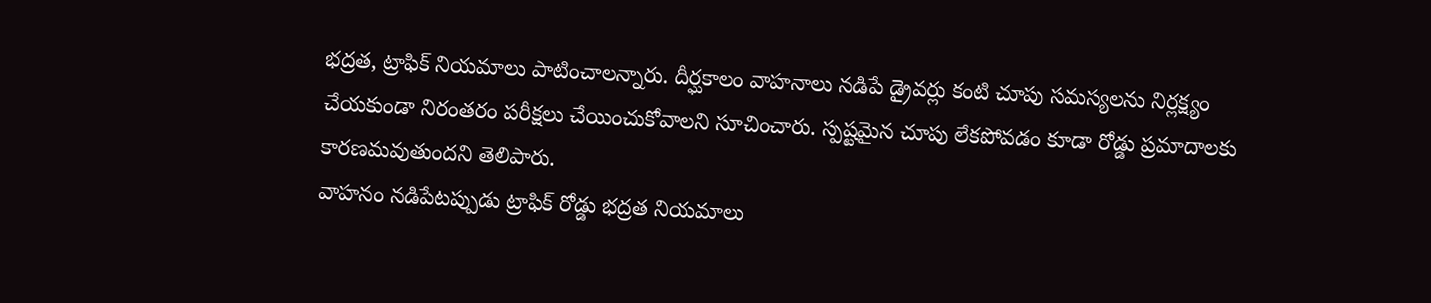భద్రత, ట్రాఫిక్ నియమాలు పాటించాలన్నారు. దీర్ఘకాలం వాహనాలు నడిపే డ్రైవర్లు కంటి చూపు సమస్యలను నిర్లక్ష్యం చేయకుండా నిరంతరం పరీక్షలు చేయించుకోవాలని సూచించారు. స్పష్టమైన చూపు లేకపోవడం కూడా రోడ్డు ప్రమాదాలకు కారణమవుతుందని తెలిపారు.
వాహనం నడిపేటప్పుడు ట్రాఫిక్ రోడ్డు భద్రత నియమాలు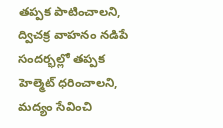తప్పక పాటించాలని, ద్విచక్ర వాహనం నడిపే సందర్భల్లో తప్పక హెల్మెట్ ధరించాలని, మద్యం సేవించి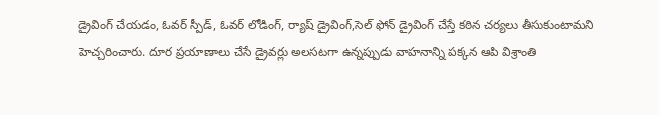డ్రైవింగ్ చేయడం, ఓవర్ స్పీడ్, ఓవర్ లోడింగ్, ర్యాష్ డ్రైవింగ్,సెల్ ఫోన్ డ్రైవింగ్ చేస్తే కఠిన చర్యలు తీసుకుంటామని హెచ్చరించారు. దూర ప్రయాణాలు చేసే డ్రైవర్లు అలసటగా ఉన్నప్పుడు వాహనాన్ని పక్కన ఆపి విశ్రాంతి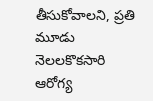తీసుకోవాలని, ప్రతి మూడు నెలలకొకసారి ఆరోగ్య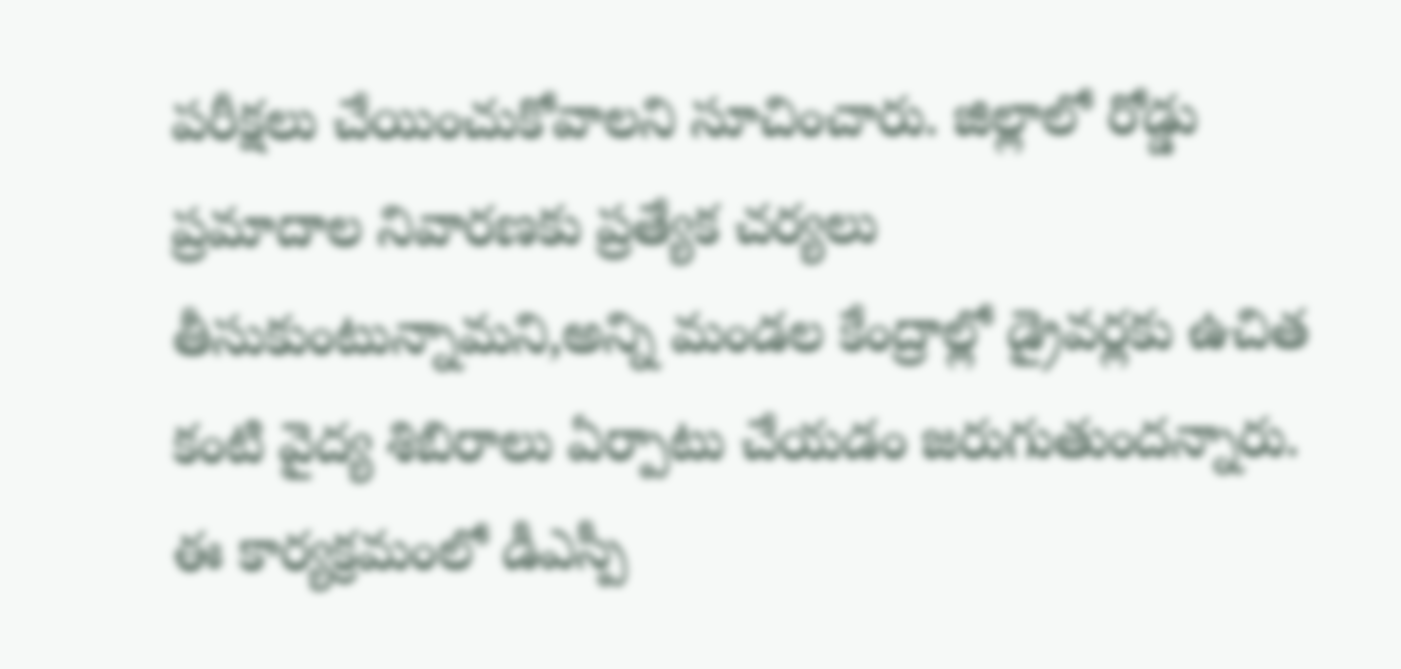పరీక్షలు చేయించుకోవాలని సూచించారు. జిల్లాలో రోడ్డు ప్రమాదాల నివారణకు ప్రత్యేక చర్యలు తీసుకుంటున్నామని,అన్ని మండల కేంద్రాల్లో డ్రైవర్లకు ఉచిత కంటి వైద్య శిబిరాలు ఏర్పాటు చేయడం జరుగుతుందన్నారు. ఈ కార్యక్రమంలో డీఎస్పీ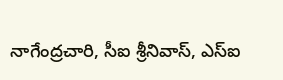నాగేంద్రచారి, సీఐ శ్రీనివాస్, ఎస్ఐ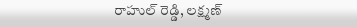రాహుల్ రెడ్డి, లక్ష్మణ్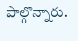పాల్గొన్నారు.